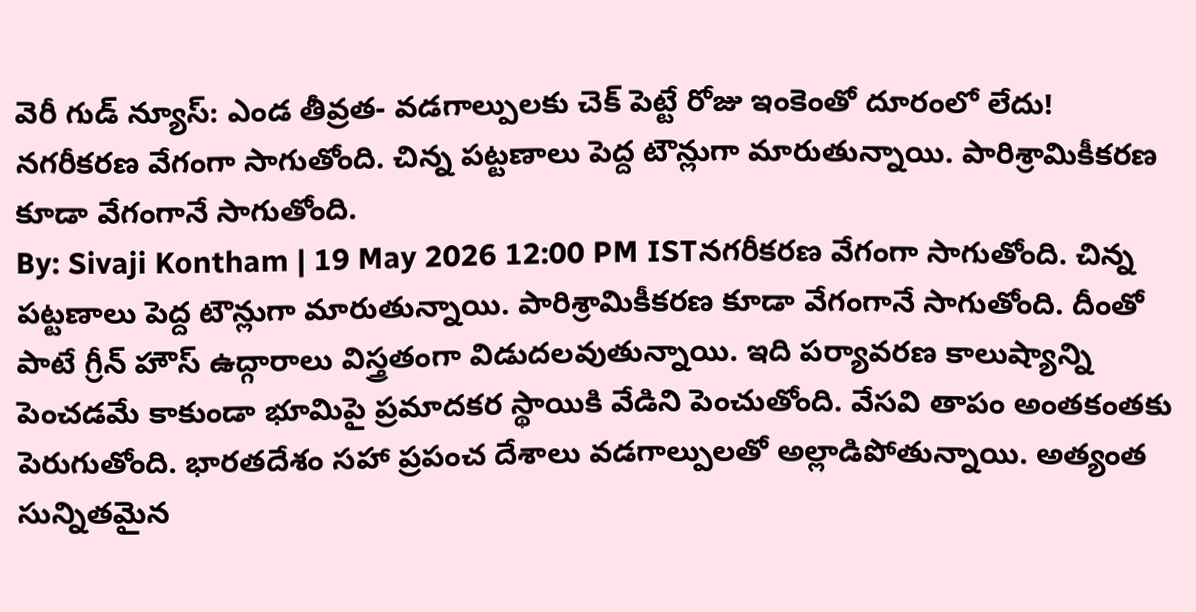వెరీ గుడ్ న్యూస్: ఎండ తీవ్రత- వడగాల్పులకు చెక్ పెట్టే రోజు ఇంకెంతో దూరంలో లేదు!
నగరీకరణ వేగంగా సాగుతోంది. చిన్న పట్టణాలు పెద్ద టౌన్లుగా మారుతున్నాయి. పారిశ్రామికీకరణ కూడా వేగంగానే సాగుతోంది.
By: Sivaji Kontham | 19 May 2026 12:00 PM ISTనగరీకరణ వేగంగా సాగుతోంది. చిన్న పట్టణాలు పెద్ద టౌన్లుగా మారుతున్నాయి. పారిశ్రామికీకరణ కూడా వేగంగానే సాగుతోంది. దీంతో పాటే గ్రీన్ హౌస్ ఉద్గారాలు విస్త్రతంగా విడుదలవుతున్నాయి. ఇది పర్యావరణ కాలుష్యాన్ని పెంచడమే కాకుండా భూమిపై ప్రమాదకర స్థాయికి వేడిని పెంచుతోంది. వేసవి తాపం అంతకంతకు పెరుగుతోంది. భారతదేశం సహా ప్రపంచ దేశాలు వడగాల్పులతో అల్లాడిపోతున్నాయి. అత్యంత సున్నితమైన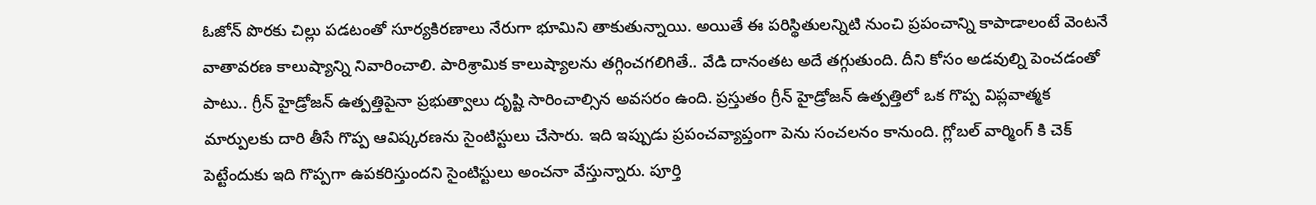ఓజోన్ పొరకు చిల్లు పడటంతో సూర్యకిరణాలు నేరుగా భూమిని తాకుతున్నాయి. అయితే ఈ పరిస్థితులన్నిటి నుంచి ప్రపంచాన్ని కాపాడాలంటే వెంటనే వాతావరణ కాలుష్యాన్ని నివారించాలి. పారిశ్రామిక కాలుష్యాలను తగ్గించగలిగితే.. వేడి దానంతట అదే తగ్గుతుంది. దీని కోసం అడవుల్ని పెంచడంతో పాటు.. గ్రీన్ హైడ్రోజన్ ఉత్పత్తిపైనా ప్రభుత్వాలు దృష్టి సారించాల్సిన అవసరం ఉంది. ప్రస్తుతం గ్రీన్ హైడ్రోజన్ ఉత్పత్తిలో ఒక గొప్ప విప్లవాత్మక మార్పులకు దారి తీసే గొప్ప ఆవిష్కరణను సైంటిస్టులు చేసారు. ఇది ఇప్పుడు ప్రపంచవ్యాప్తంగా పెను సంచలనం కానుంది. గ్లోబల్ వార్మింగ్ కి చెక్ పెట్టేందుకు ఇది గొప్పగా ఉపకరిస్తుందని సైంటిస్టులు అంచనా వేస్తున్నారు. పూర్తి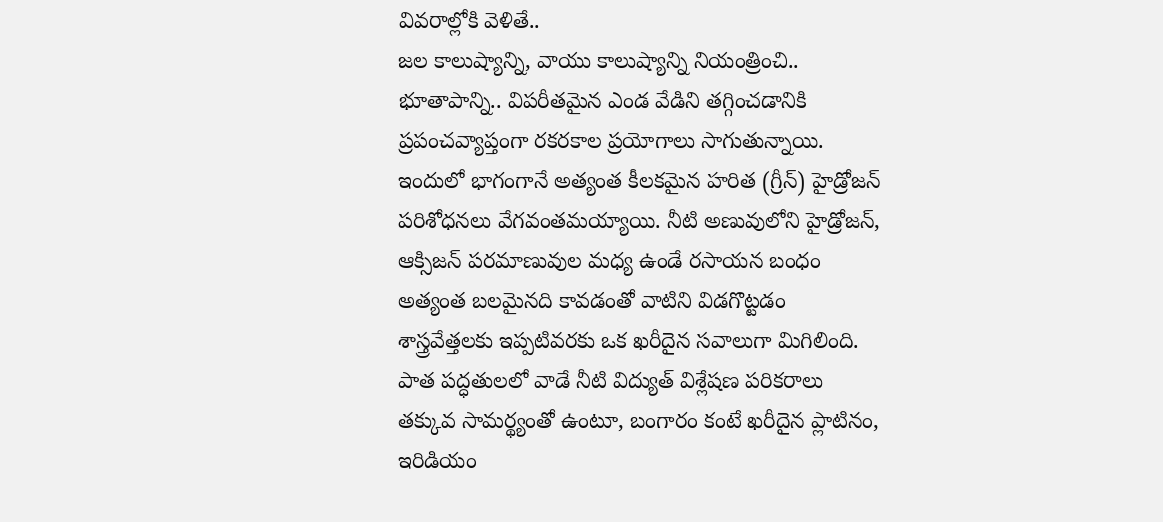వివరాల్లోకి వెళితే..
జల కాలుష్యాన్ని, వాయు కాలుష్యాన్ని నియంత్రించి.. భూతాపాన్ని.. విపరీతమైన ఎండ వేడిని తగ్గించడానికి ప్రపంచవ్యాప్తంగా రకరకాల ప్రయోగాలు సాగుతున్నాయి. ఇందులో భాగంగానే అత్యంత కీలకమైన హరిత (గ్రీన్) హైడ్రోజన్ పరిశోధనలు వేగవంతమయ్యాయి. నీటి అణువులోని హైడ్రోజన్, ఆక్సిజన్ పరమాణువుల మధ్య ఉండే రసాయన బంధం అత్యంత బలమైనది కావడంతో వాటిని విడగొట్టడం శాస్త్రవేత్తలకు ఇప్పటివరకు ఒక ఖరీదైన సవాలుగా మిగిలింది. పాత పద్ధతులలో వాడే నీటి విద్యుత్ విశ్లేషణ పరికరాలు తక్కువ సామర్థ్యంతో ఉంటూ, బంగారం కంటే ఖరీదైన ప్లాటినం, ఇరిడియం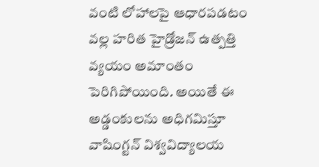వంటి లోహాలపై ఆధారపడటం వల్ల హరిత హైడ్రోజన్ ఉత్పత్తి వ్యయం అమాంతం పెరిగిపోయింది. అయితే ఈ అడ్డంకులను అధిగమిస్తూ వాషింగ్టన్ విశ్వవిద్యాలయ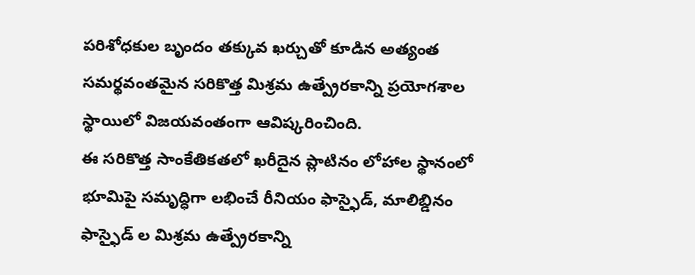పరిశోధకుల బృందం తక్కువ ఖర్చుతో కూడిన అత్యంత సమర్థవంతమైన సరికొత్త మిశ్రమ ఉత్ప్రేరకాన్ని ప్రయోగశాల స్థాయిలో విజయవంతంగా ఆవిష్కరించింది.
ఈ సరికొత్త సాంకేతికతలో ఖరీదైన ప్లాటినం లోహాల స్థానంలో భూమిపై సమృద్ధిగా లభించే రీనియం ఫాస్ఫైడ్, మాలిబ్డినం ఫాస్ఫైడ్ ల మిశ్రమ ఉత్ప్రేరకాన్ని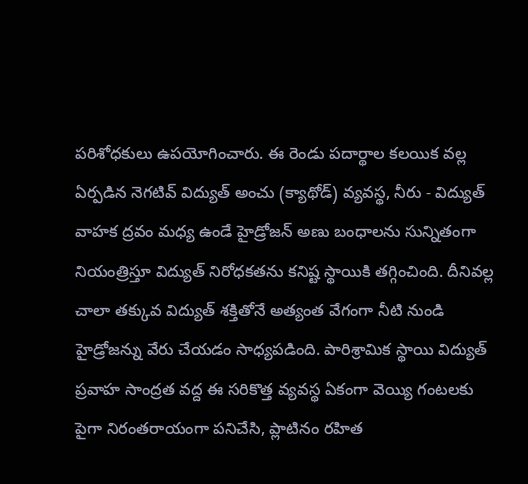పరిశోధకులు ఉపయోగించారు. ఈ రెండు పదార్థాల కలయిక వల్ల ఏర్పడిన నెగటివ్ విద్యుత్ అంచు (క్యాథోడ్) వ్యవస్థ, నీరు - విద్యుత్ వాహక ద్రవం మధ్య ఉండే హైడ్రోజన్ అణు బంధాలను సున్నితంగా నియంత్రిస్తూ విద్యుత్ నిరోధకతను కనిష్ట స్థాయికి తగ్గించింది. దీనివల్ల చాలా తక్కువ విద్యుత్ శక్తితోనే అత్యంత వేగంగా నీటి నుండి హైడ్రోజన్ను వేరు చేయడం సాధ్యపడింది. పారిశ్రామిక స్థాయి విద్యుత్ ప్రవాహ సాంద్రత వద్ద ఈ సరికొత్త వ్యవస్థ ఏకంగా వెయ్యి గంటలకు పైగా నిరంతరాయంగా పనిచేసి, ప్లాటినం రహిత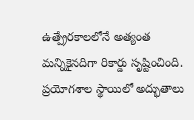ఉత్ప్రేరకాలలోనే అత్యంత మన్నికైనదిగా రికార్డు సృష్టించింది.
ప్రయోగశాల స్థాయిలో అద్భుతాలు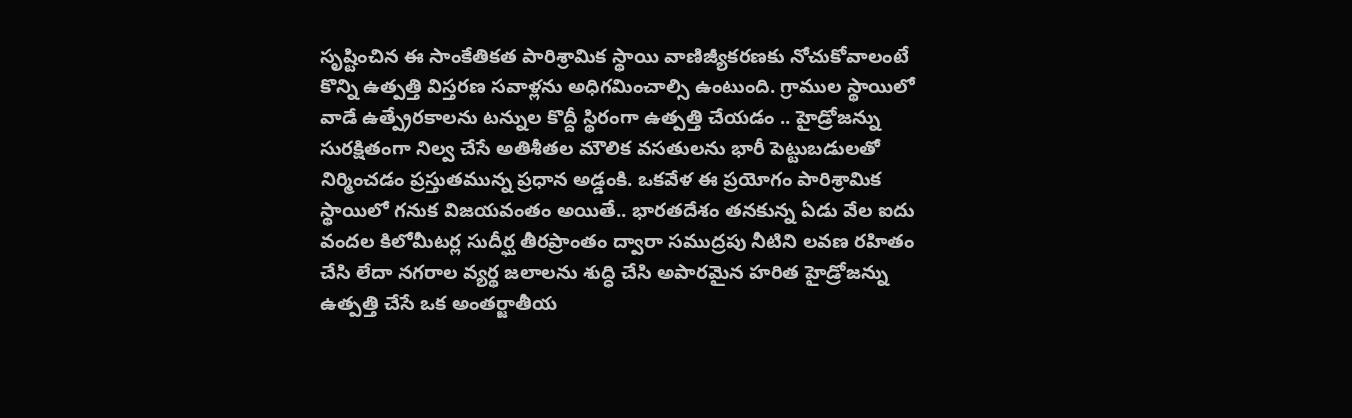సృష్టించిన ఈ సాంకేతికత పారిశ్రామిక స్థాయి వాణిజ్యీకరణకు నోచుకోవాలంటే కొన్ని ఉత్పత్తి విస్తరణ సవాళ్లను అధిగమించాల్సి ఉంటుంది. గ్రాముల స్థాయిలో వాడే ఉత్ప్రేరకాలను టన్నుల కొద్దీ స్థిరంగా ఉత్పత్తి చేయడం .. హైడ్రోజన్ను సురక్షితంగా నిల్వ చేసే అతిశీతల మౌలిక వసతులను భారీ పెట్టుబడులతో నిర్మించడం ప్రస్తుతమున్న ప్రధాన అడ్డంకి. ఒకవేళ ఈ ప్రయోగం పారిశ్రామిక స్థాయిలో గనుక విజయవంతం అయితే.. భారతదేశం తనకున్న ఏడు వేల ఐదు వందల కిలోమీటర్ల సుదీర్ఘ తీరప్రాంతం ద్వారా సముద్రపు నీటిని లవణ రహితం చేసి లేదా నగరాల వ్యర్థ జలాలను శుద్ధి చేసి అపారమైన హరిత హైడ్రోజన్ను ఉత్పత్తి చేసే ఒక అంతర్జాతీయ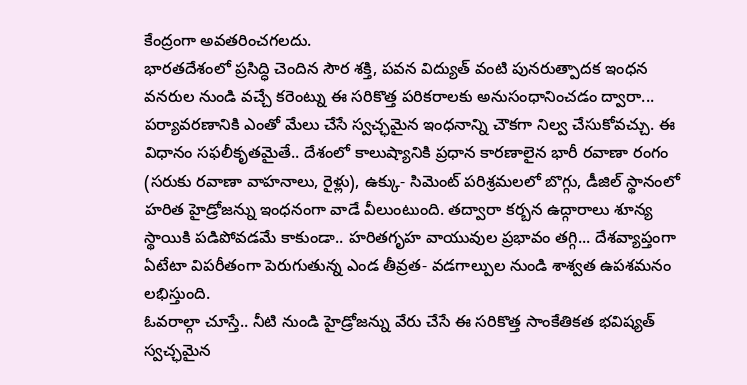కేంద్రంగా అవతరించగలదు.
భారతదేశంలో ప్రసిద్ధి చెందిన సౌర శక్తి, పవన విద్యుత్ వంటి పునరుత్పాదక ఇంధన వనరుల నుండి వచ్చే కరెంట్ను ఈ సరికొత్త పరికరాలకు అనుసంధానించడం ద్వారా... పర్యావరణానికి ఎంతో మేలు చేసే స్వచ్ఛమైన ఇంధనాన్ని చౌకగా నిల్వ చేసుకోవచ్చు. ఈ విధానం సఫలీకృతమైతే.. దేశంలో కాలుష్యానికి ప్రధాన కారణాలైన భారీ రవాణా రంగం (సరుకు రవాణా వాహనాలు, రైళ్లు), ఉక్కు- సిమెంట్ పరిశ్రమలలో బొగ్గు, డీజిల్ స్థానంలో హరిత హైడ్రోజన్ను ఇంధనంగా వాడే వీలుంటుంది. తద్వారా కర్బన ఉద్గారాలు శూన్య స్థాయికి పడిపోవడమే కాకుండా.. హరితగృహ వాయువుల ప్రభావం తగ్గి... దేశవ్యాప్తంగా ఏటేటా విపరీతంగా పెరుగుతున్న ఎండ తీవ్రత- వడగాల్పుల నుండి శాశ్వత ఉపశమనం లభిస్తుంది.
ఓవరాల్గా చూస్తే.. నీటి నుండి హైడ్రోజన్ను వేరు చేసే ఈ సరికొత్త సాంకేతికత భవిష్యత్ స్వచ్ఛమైన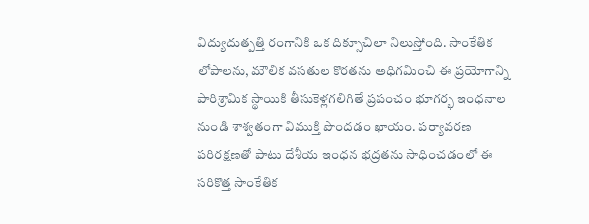విద్యుదుత్పత్తి రంగానికి ఒక దిక్సూచిలా నిలుస్తోంది. సాంకేతిక లోపాలను, మౌలిక వసతుల కొరతను అధిగమించి ఈ ప్రయోగాన్ని పారిశ్రామిక స్థాయికి తీసుకెళ్లగలిగితే ప్రపంచం భూగర్భ ఇంధనాల నుండి శాశ్వతంగా విముక్తి పొందడం ఖాయం. పర్యావరణ పరిరక్షణతో పాటు దేశీయ ఇంధన భద్రతను సాధించడంలో ఈ సరికొత్త సాంకేతిక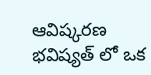ఆవిష్కరణ భవిష్యత్ లో ఒక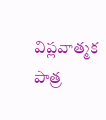విప్లవాత్మక పాత్ర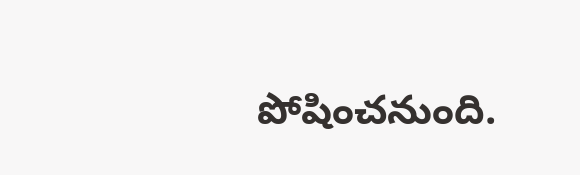పోషించనుంది.